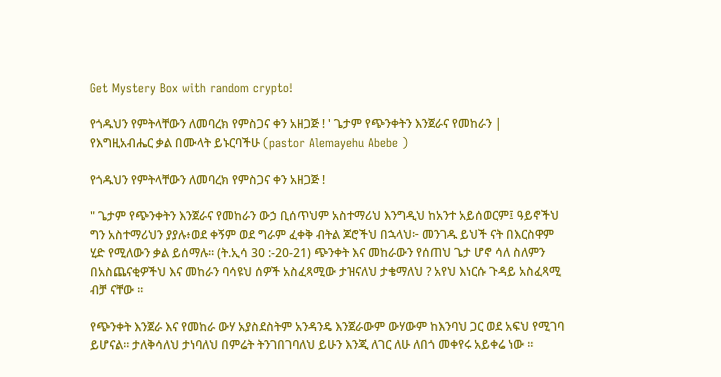Get Mystery Box with random crypto!

የጎዱህን የምትላቸውን ለመባረክ የምስጋና ቀን አዘጋጅ ! ' ጌታም የጭንቀትን እንጀራና የመከራን | የእግዚአብሔር ቃል በሙላት ይኑርባችሁ (pastor Alemayehu Abebe )

የጎዱህን የምትላቸውን ለመባረክ የምስጋና ቀን አዘጋጅ !

" ጌታም የጭንቀትን እንጀራና የመከራን ውኃ ቢሰጥህም አስተማሪህ እንግዲህ ከአንተ አይሰወርም፤ ዓይኖችህ ግን አስተማሪህን ያያሉ፥ወደ ቀኝም ወደ ግራም ፈቀቅ ብትል ጆሮችህ በኋላህ፦ መንገዱ ይህች ናት በእርስዋም ሂድ የሚለውን ቃል ይሰማሉ። (ት.ኢሳ 30 :-20-21) ጭንቀት እና መከራውን የሰጠህ ጌታ ሆኖ ሳለ ስለምን በአስጨናቂዎችህ እና መከራን ባሳዩህ ሰዎች አስፈጻሚው ታዝናለህ ታቄማለህ ? አየህ እነርሱ ጉዳይ አስፈጻሚ ብቻ ናቸው ።

የጭንቀት እንጀራ እና የመከራ ውሃ አያስደስትም አንዳንዴ እንጀራውም ውሃውም ከእንባህ ጋር ወደ አፍህ የሚገባ ይሆናል። ታለቅሳለህ ታነባለህ በምሬት ትንገበገባለህ ይሁን እንጂ ለገር ለሁ ለበጎ መቀየሩ አይቀሬ ነው ።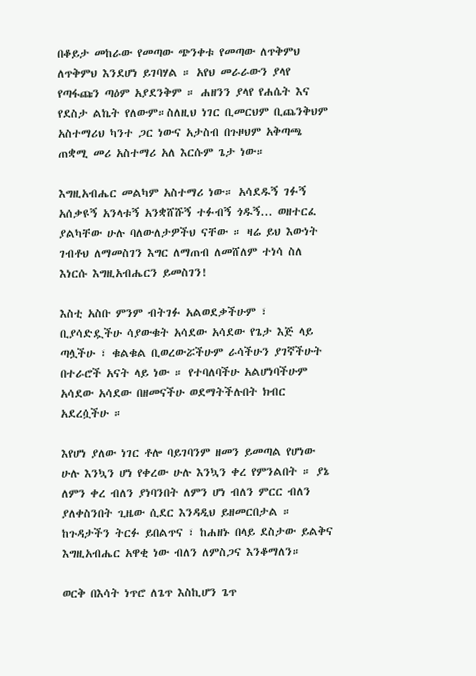በቆይታ መከራው የመጣው ጭንቀቱ የመጣው ለጥቅምህ ለጥቅምህ እንደሆነ ይገባሃል ። አየህ መራራውን ያላየ የጣፋጩን ጣዕም አያደንቅም ። ሐዘንን ያላየ የሐሴት እና የደስታ ልኬት የለውም።ስለዚህ ነገር ቢመርህም ቢጨንቅህም አስተማሪህ ካንተ ጋር ነውና አታስብ በጉዞህም አቅጣጫ ጠቋሚ መሪ አስተማሪ አለ እርሱም ጌታ ነው።

እግዚአብሔር መልካም አስተማሪ ነው። አሳደዱኝ ገፉኝ አሰቃዩኝ አንላቱኝ አንቋሸሹኝ ተፉብኝ ጎዱኝ... ወዘተርፈ
ያልካቸው ሁሉ ባለውለታዎችህ ናቸው ። ዛሬ ይህ እውነት ገብቶህ ለማመስገን እግር ለማጠብ ለመሸለም ተነሳ ስለ እነርሱ እግዚአብሔርን ይመስገን!

እስቲ አስቡ ምንም ብትገፉ አልወደቃችሁም ፣ ቢያሳድዷችሁ ሳያውቁት አሳደው አሳደው የጌታ እጅ ላይ ጣሏችሁ ፣ ቁልቁል ቢወረውሯችሁም ራሳችሁን ያገኛችሁት በተራሮች አናት ላይ ነው ። የተባለባችሁ አልሆነባችሁም አሳደው አሳደው በዘመናችሁ ወደማትችሉበት ክብር አደረሷችሁ ።

እየሆነ ያለው ነገር ቶሎ ባይገባንም ዘመን ይመጣል የሆነው ሁሉ እንኳን ሆነ የቀረው ሁሉ እንኳን ቀረ የምንልበት ። ያኔ ለምን ቀረ ብለን ያነባንበት ለምን ሆነ ብለን ምርር ብለን ያለቀስንበት ጊዜው ሲደር እንዳዲህ ይዘመርበታል ። ከጉዳታችን ትርፉ ይበልጥና ፣ ከሐዘኑ በላይ ደስታው ይልቅና እግዚአብሔር አዋቂ ነው ብለን ለምስጋና እንቆማለን።

ወርቅ በእሳት ነጥሮ ለጌጥ እስኪሆን ጌጥ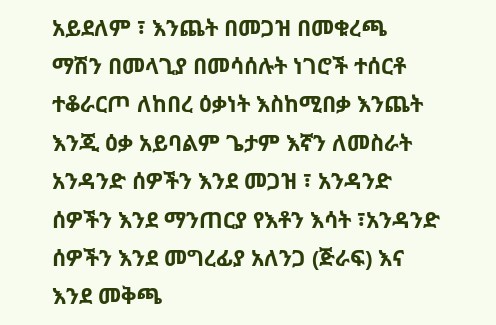አይደለም ፣ እንጨት በመጋዝ በመቁረጫ ማሽን በመላጊያ በመሳሰሉት ነገሮች ተሰርቶ ተቆራርጦ ለከበረ ዕቃነት እስከሚበቃ እንጨት እንጂ ዕቃ አይባልም ጌታም እኛን ለመስራት አንዳንድ ሰዎችን እንደ መጋዝ ፣ አንዳንድ ሰዎችን እንደ ማንጠርያ የእቶን እሳት ፣አንዳንድ ሰዎችን እንደ መግረፊያ አለንጋ (ጅራፍ) እና እንደ መቅጫ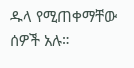ዱላ የሚጠቀማቸው ሰዎች አሉ።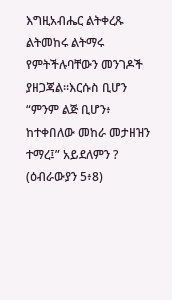እግዚአብሔር ልትቀረጹ ልትመከሩ ልትማሩ የምትችሉባቸውን መንገዶች ያዘጋጃል።እርሱስ ቢሆን “ምንም ልጅ ቢሆን፥ ከተቀበለው መከራ መታዘዝን ተማረ፤” አይደለምን ? (ዕብራውያን 5፥8)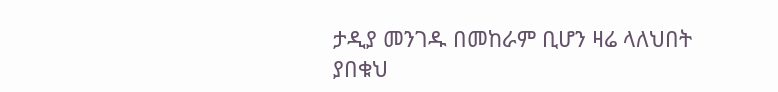ታዲያ መንገዱ በመከራም ቢሆን ዛሬ ላለህበት ያበቁህ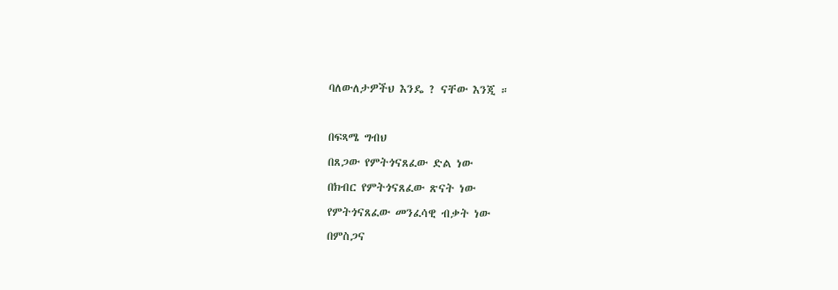ባለውለታዎችህ እንዴ ? ናቸው እንጂ ።

በፍጻሜ ግብህ
በጸጋው የምትጎናጸፈው ድል ነው
በክብር የምትጎናጸፈው ጽናት ነው
የምትጎናጸፈው መንፈሳዊ ብቃት ነው
በምስጋና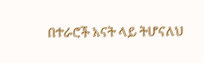በተራሮች አናት ላይ ትሆናለህ